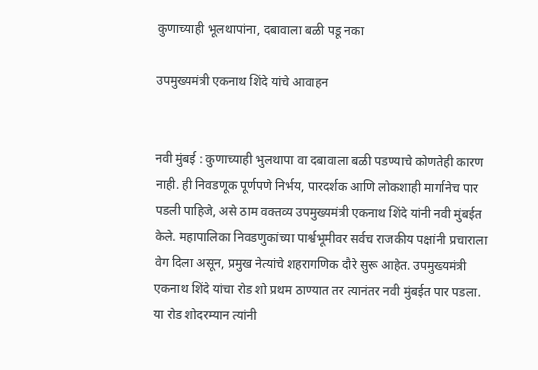कुणाच्याही भूलथापांना, दबावाला बळी पडू नका

उपमुख्यमंत्री एकनाथ शिंदे यांचे आवाहन


नवी मुंबई : कुणाच्याही भुलथापा वा दबावाला बळी पडण्याचे कोणतेही कारण नाही. ही निवडणूक पूर्णपणे निर्भय, पारदर्शक आणि लोकशाही मार्गानेच पार पडली पाहिजे, असे ठाम वक्तव्य उपमुख्यमंत्री एकनाथ शिंदे यांनी नवी मुंबईत केले. महापालिका निवडणुकांच्या पार्श्वभूमीवर सर्वच राजकीय पक्षांनी प्रचाराला वेग दिला असून, प्रमुख नेत्यांचे शहरागणिक दौरे सुरू आहेत. उपमुख्यमंत्री एकनाथ शिंदे यांचा रोड शो प्रथम ठाण्यात तर त्यानंतर नवी मुंबईत पार पडला. या रोड शोदरम्यान त्यांनी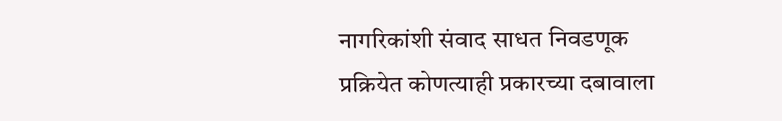नागरिकांशी संवाद साधत निवडणूक प्रक्रियेत कोणत्याही प्रकारच्या दबावाला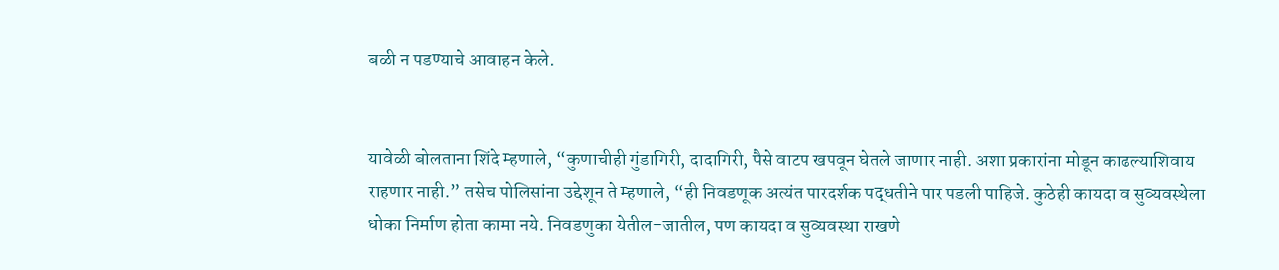बळी न पडण्याचे आवाहन केले.


यावेळी बोलताना शिंदे म्हणाले, “कुणाचीही गुंडागिरी, दादागिरी, पैसे वाटप खपवून घेतले जाणार नाही. अशा प्रकारांना मोडून काढल्याशिवाय राहणार नाही.” तसेच पोलिसांना उद्देशून ते म्हणाले, “ही निवडणूक अत्यंत पारदर्शक पद्धतीने पार पडली पाहिजे. कुठेही कायदा व सुव्यवस्थेला धोका निर्माण होता कामा नये. निवडणुका येतील-जातील, पण कायदा व सुव्यवस्था राखणे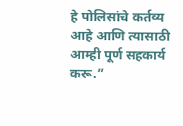हे पोलिसांचे कर्तव्य आहे आणि त्यासाठी आम्ही पूर्ण सहकार्य करू.”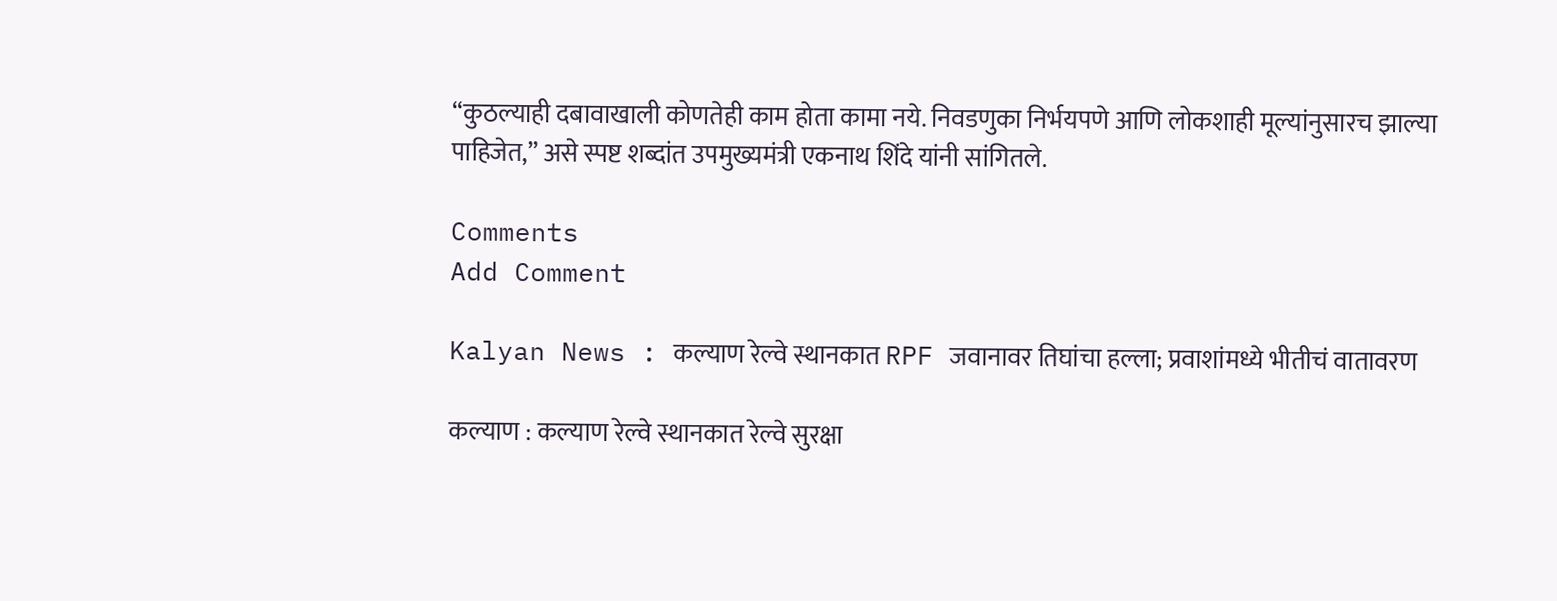“कुठल्याही दबावाखाली कोणतेही काम होता कामा नये. निवडणुका निर्भयपणे आणि लोकशाही मूल्यांनुसारच झाल्या पाहिजेत,” असे स्पष्ट शब्दांत उपमुख्यमंत्री एकनाथ शिंदे यांनी सांगितले.

Comments
Add Comment

Kalyan News : कल्याण रेल्वे स्थानकात RPF जवानावर तिघांचा हल्ला; प्रवाशांमध्ये भीतीचं वातावरण

कल्याण : कल्याण रेल्वे स्थानकात रेल्वे सुरक्षा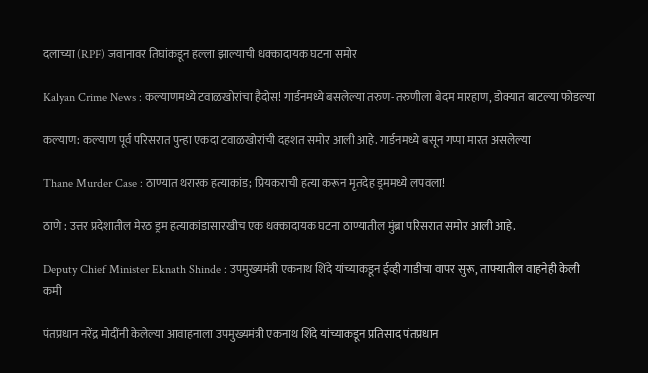दलाच्या (RPF) जवानावर तिघांकडून हल्ला झाल्याची धक्कादायक घटना समोर

Kalyan Crime News : कल्याणमध्ये टवाळखोरांचा हैदोस! गार्डनमध्ये बसलेल्या तरुण-तरुणीला बेदम मारहाण, डोक्यात बाटल्या फोडल्या

कल्याण: कल्याण पूर्व परिसरात पुन्हा एकदा टवाळखोरांची दहशत समोर आली आहे. गार्डनमध्ये बसून गप्पा मारत असलेल्या

Thane Murder Case : ठाण्यात थरारक हत्याकांड; प्रियकराची हत्या करून मृतदेह ड्रममध्ये लपवला!

ठाणे : उत्तर प्रदेशातील मेरठ ड्रम हत्याकांडासारखीच एक धक्कादायक घटना ठाण्यातील मुंब्रा परिसरात समोर आली आहे.

Deputy Chief Minister Eknath Shinde : उपमुख्यमंत्री एकनाथ शिंदे यांच्याकडून ईव्ही गाडीचा वापर सुरू, ताफ्यातील वाहनेही केली कमी

पंतप्रधान नरेंद्र मोदींनी केलेल्या आवाहनाला उपमुख्यमंत्री एकनाथ शिंदे यांच्याकडून प्रतिसाद पंतप्रधान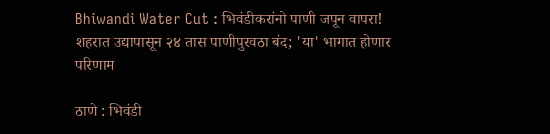Bhiwandi Water Cut : भिवंडीकरांनो पाणी जपून वापरा! शहरात उद्यापासून २४ तास पाणीपुरवठा बंद; 'या' भागात होणार परिणाम

ठाणे : भिवंडी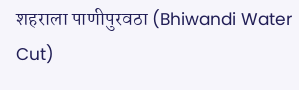शहराला पाणीपुरवठा (Bhiwandi Water Cut)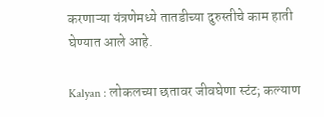करणाऱ्या यंत्रणेमध्ये तातडीच्या दुरुस्तीचे काम हाती घेण्यात आले आहे.

Kalyan : लोकलच्या छतावर जीवघेणा स्टंट; कल्याण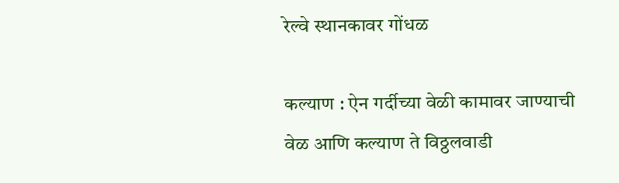रेल्वे स्थानकावर गोंधळ

कल्याण : ऐन गर्दीच्या वेळी कामावर जाण्याची वेळ आणि कल्याण ते विठ्ठलवाडी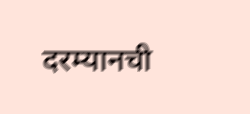दरम्यानची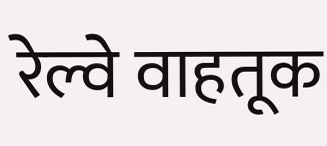रेल्वे वाहतूक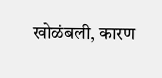खोळंबली, कारण